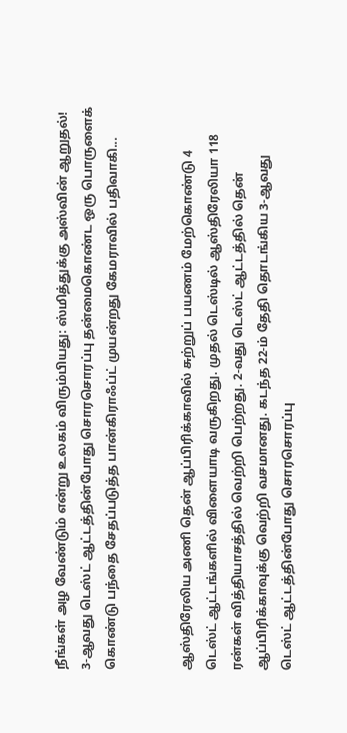நீங்கள் அழ வேண்டும் என்று உலகம் விரும்பியது: ஸ்மித்துக்கு அஸ்வின் ஆறுதல்!
3-ஆவது டெஸ்ட் ஆட்டத்தின்போது சொரசொரப்பு தன்மைகொண்ட ஒரு பொருளைக் கொண்டு பந்தை சேதப்படுத்த பான்கிராஃப்ட் முயன்றது கேமராவில் பதிவாகி...


ஆஸ்திரேலிய அணி தென் ஆப்பிரிக்காவில் சுற்றுப் பயணம் மேற்கொண்டு 4 டெஸ்ட் ஆட்டங்களில் விளையாடி வருகிறது. முதல் டெஸ்டில் ஆஸ்திரேலியா 118 ரன்கள் வித்தியாசத்தில் வெற்றி பெற்றது. 2-வது டெஸ்ட் ஆட்டத்தில் தென் ஆப்பிரிக்காவுக்கு வெற்றி வசமானது. கடந்த 22-ம் தேதி தொடங்கிய 3-ஆவது டெஸ்ட் ஆட்டத்தின்போது சொரசொரப்பு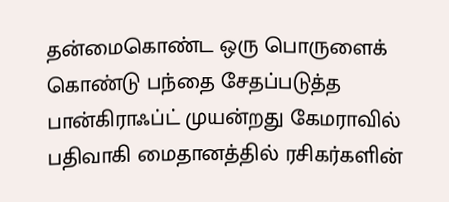தன்மைகொண்ட ஒரு பொருளைக் கொண்டு பந்தை சேதப்படுத்த பான்கிராஃப்ட் முயன்றது கேமராவில் பதிவாகி மைதானத்தில் ரசிகர்களின்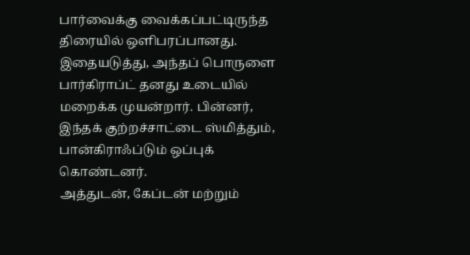பார்வைக்கு வைக்கப்பட்டிருந்த திரையில் ஒளிபரப்பானது. இதையடுத்து, அந்தப் பொருளை பார்கிராப்ட் தனது உடையில் மறைக்க முயன்றார். பின்னர், இந்தக் குற்றச்சாட்டை ஸ்மித்தும், பான்கிராஃப்டும் ஒப்புக் கொண்டனர்.
அத்துடன், கேப்டன் மற்றும்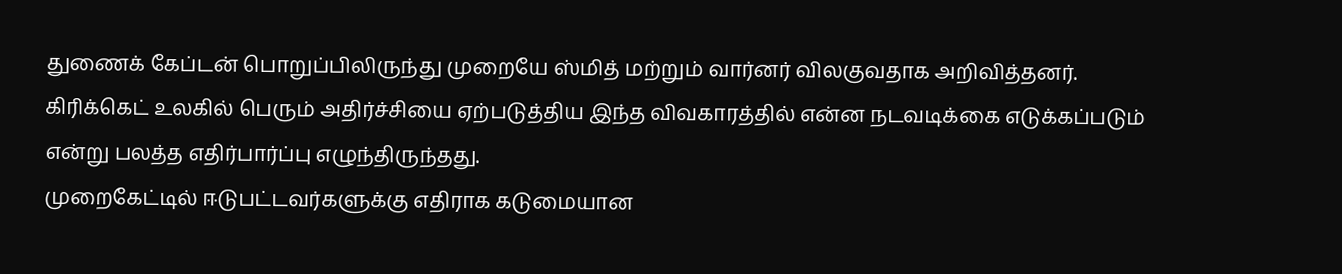துணைக் கேப்டன் பொறுப்பிலிருந்து முறையே ஸ்மித் மற்றும் வார்னர் விலகுவதாக அறிவித்தனர். கிரிக்கெட் உலகில் பெரும் அதிர்ச்சியை ஏற்படுத்திய இந்த விவகாரத்தில் என்ன நடவடிக்கை எடுக்கப்படும் என்று பலத்த எதிர்பார்ப்பு எழுந்திருந்தது.
முறைகேட்டில் ஈடுபட்டவர்களுக்கு எதிராக கடுமையான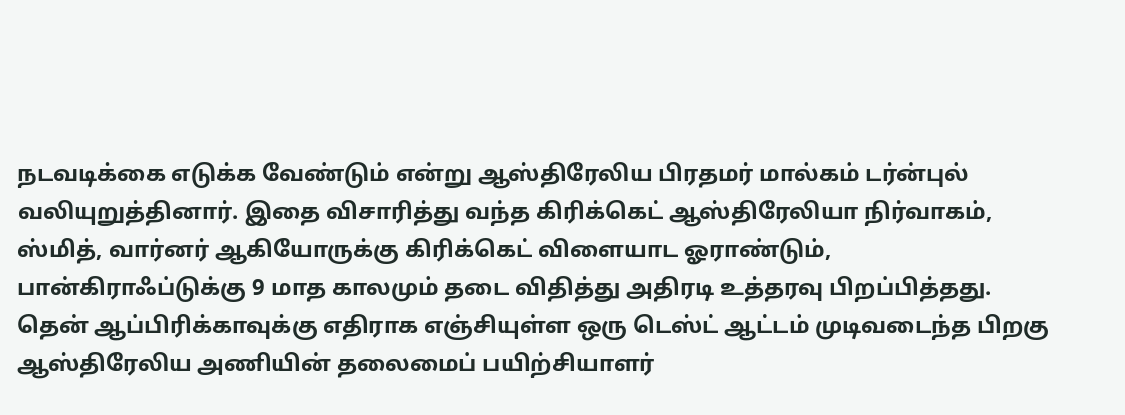நடவடிக்கை எடுக்க வேண்டும் என்று ஆஸ்திரேலிய பிரதமர் மால்கம் டர்ன்புல் வலியுறுத்தினார். இதை விசாரித்து வந்த கிரிக்கெட் ஆஸ்திரேலியா நிர்வாகம், ஸ்மித், வார்னர் ஆகியோருக்கு கிரிக்கெட் விளையாட ஓராண்டும், பான்கிராஃப்டுக்கு 9 மாத காலமும் தடை விதித்து அதிரடி உத்தரவு பிறப்பித்தது.
தென் ஆப்பிரிக்காவுக்கு எதிராக எஞ்சியுள்ள ஒரு டெஸ்ட் ஆட்டம் முடிவடைந்த பிறகு ஆஸ்திரேலிய அணியின் தலைமைப் பயிற்சியாளர்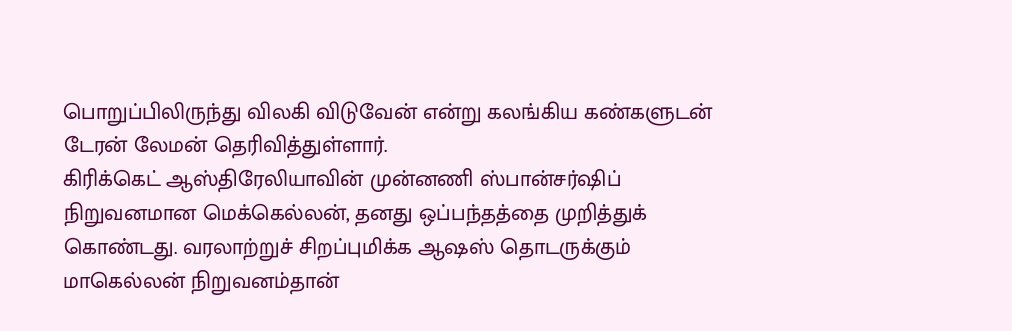பொறுப்பிலிருந்து விலகி விடுவேன் என்று கலங்கிய கண்களுடன் டேரன் லேமன் தெரிவித்துள்ளார்.
கிரிக்கெட் ஆஸ்திரேலியாவின் முன்னணி ஸ்பான்சர்ஷிப் நிறுவனமான மெக்கெல்லன், தனது ஒப்பந்தத்தை முறித்துக் கொண்டது. வரலாற்றுச் சிறப்புமிக்க ஆஷஸ் தொடருக்கும் மாகெல்லன் நிறுவனம்தான்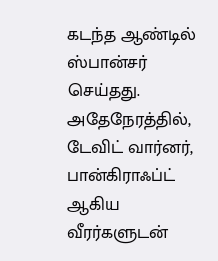கடந்த ஆண்டில் ஸ்பான்சர் செய்தது. அதேநேரத்தில், டேவிட் வார்னர், பான்கிராஃப்ட் ஆகிய வீரர்களுடன்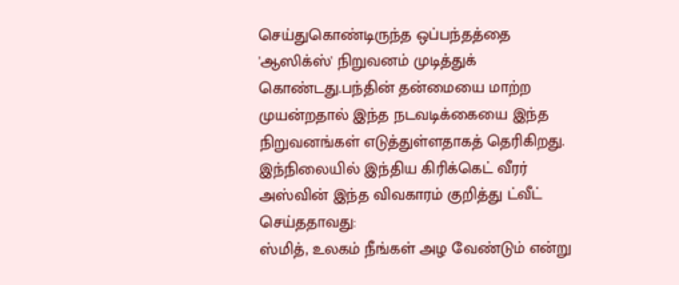செய்துகொண்டிருந்த ஒப்பந்தத்தை 'ஆஸிக்ஸ்' நிறுவனம் முடித்துக் கொண்டது.பந்தின் தன்மையை மாற்ற முயன்றதால் இந்த நடவடிக்கையை இந்த நிறுவனங்கள் எடுத்துள்ளதாகத் தெரிகிறது.
இந்நிலையில் இந்திய கிரிக்கெட் வீரர் அஸ்வின் இந்த விவகாரம் குறித்து ட்வீட் செய்ததாவது:
ஸ்மித், உலகம் நீங்கள் அழ வேண்டும் என்று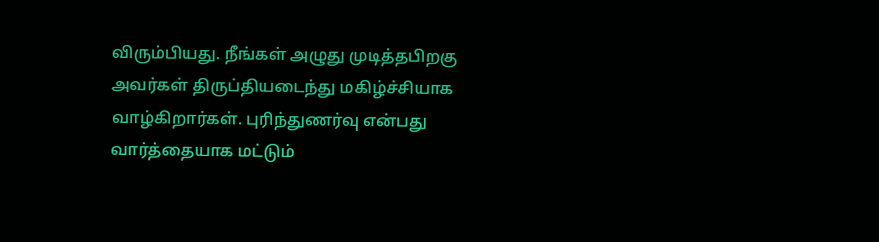விரும்பியது. நீங்கள் அழுது முடித்தபிறகு அவர்கள் திருப்தியடைந்து மகிழ்ச்சியாக வாழ்கிறார்கள். புரிந்துணர்வு என்பது வார்த்தையாக மட்டும்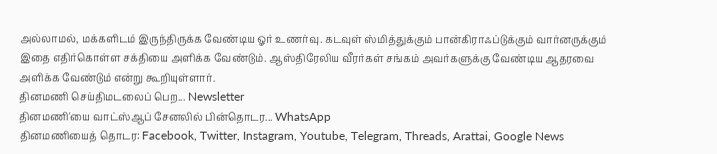அல்லாமல், மக்களிடம் இருந்திருக்க வேண்டிய ஓர் உணர்வு. கடவுள் ஸ்மித்துக்கும் பான்கிராஃப்டுக்கும் வார்னருக்கும் இதை எதிர்கொள்ள சக்தியை அளிக்க வேண்டும். ஆஸ்திரேலிய வீரர்கள் சங்கம் அவர்களுக்கு வேண்டிய ஆதரவை அளிக்க வேண்டும் என்று கூறியுள்ளார்.
தினமணி செய்திமடலைப் பெற... Newsletter
தினமணி'யை வாட்ஸ்ஆப் சேனலில் பின்தொடர... WhatsApp
தினமணியைத் தொடர: Facebook, Twitter, Instagram, Youtube, Telegram, Threads, Arattai, Google News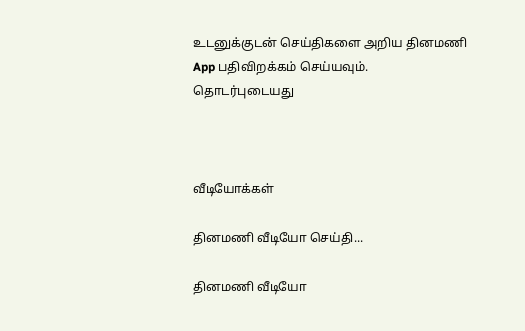உடனுக்குடன் செய்திகளை அறிய தினமணி App பதிவிறக்கம் செய்யவும்.
தொடர்புடையது



வீடியோக்கள்

தினமணி வீடியோ செய்தி...

தினமணி வீடியோ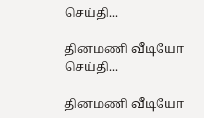செய்தி...

தினமணி வீடியோ செய்தி...

தினமணி வீடியோ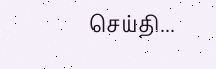செய்தி...